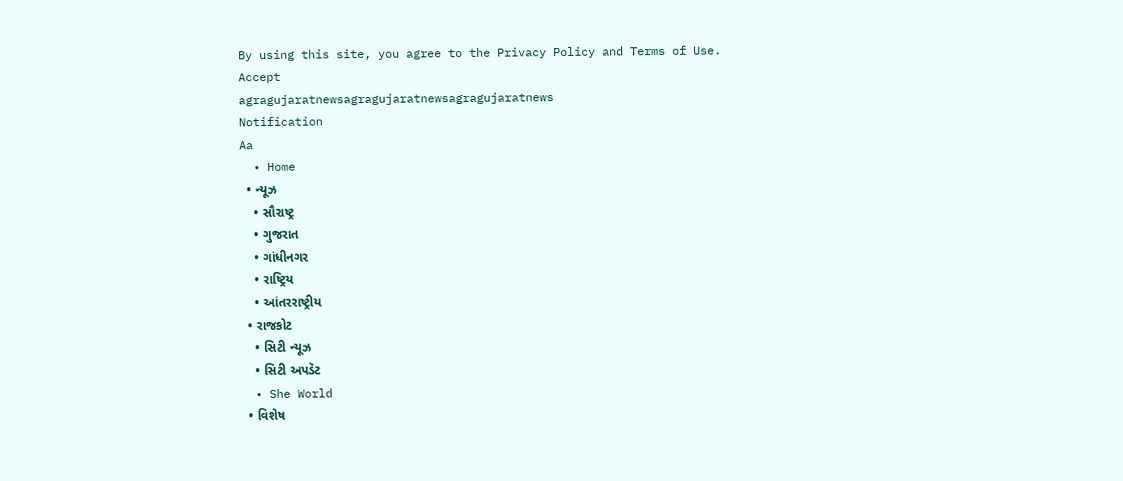By using this site, you agree to the Privacy Policy and Terms of Use.
Accept
agragujaratnewsagragujaratnewsagragujaratnews
Notification
Aa
  • Home
  • ન્યૂઝ
    • સૌરાષ્ટ્ર
    • ગુજરાત
    • ગાંધીનગર
    • રાષ્ટ્રિય
    • આંતરરાષ્ટ્રીય
  • રાજકોટ
    • સિટી ન્યૂઝ
    • સિટી અપડૅટ
  • She World
  • વિશેષ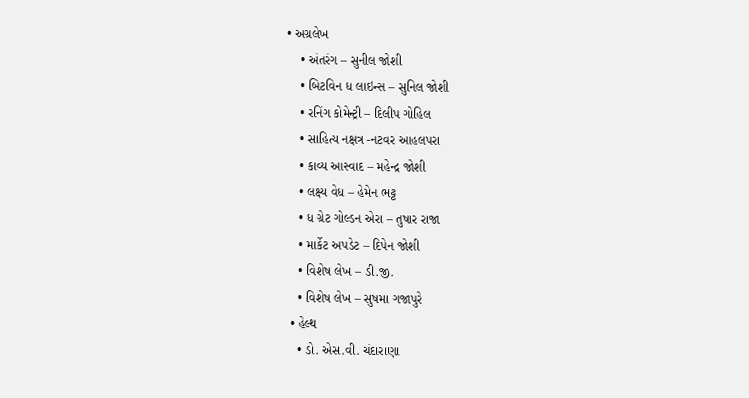• અગ્રલેખ
    • અંતરંગ – સુનીલ જોશી
    • બિટવિન ધ લાઇન્સ – સુનિલ જોશી
    • રનિંગ કોમેન્ટ્રી – દિલીપ ગોહિલ
    • સાહિત્ય નક્ષત્ર -નટવર આહલપરા
    • કાવ્ય આસ્વાદ – મહેન્દ્ર જોશી
    • લક્ષ્ય વેધ – હેમેન ભટ્ટ
    • ધ ગ્રેટ ગોલ્ડન એરા – તુષાર રાજા
    • માર્કેટ અપડેટ – દિપેન જોશી
    • વિશેષ લેખ – ડી.જી.
    • વિશેષ લેખ – સુષમા ગજાપુરે
  • હેલ્થ
    • ડો. એસ.વી. ચંદારાણા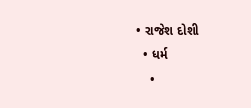• રાજેશ દોશી
  • ધર્મ
    •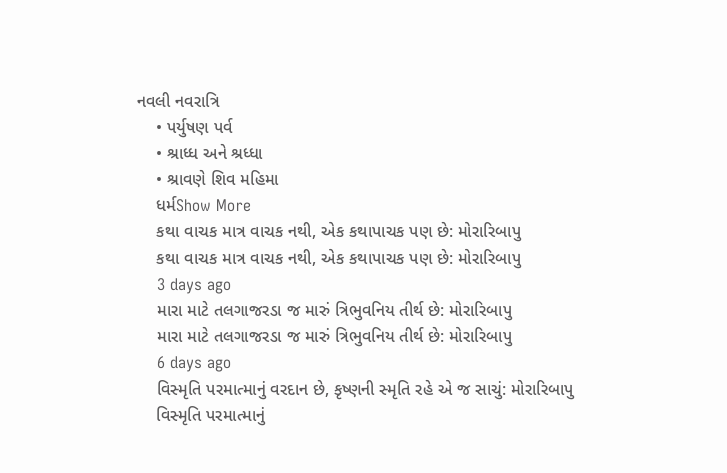નવલી નવરાત્રિ
    • પર્યુષણ પર્વ
    • શ્રાધ્ધ અને શ્રધ્ધા
    • શ્રાવણે શિવ મહિમા
    ધર્મShow More
    કથા વાચક માત્ર વાચક નથી, એક કથાપાચક પણ છે: મોરારિબાપુ
    કથા વાચક માત્ર વાચક નથી, એક કથાપાચક પણ છે: મોરારિબાપુ
    3 days ago
    મારા માટે તલગાજરડા જ મારું ત્રિભુવનિય તીર્થ છે: મોરારિબાપુ
    મારા માટે તલગાજરડા જ મારું ત્રિભુવનિય તીર્થ છે: મોરારિબાપુ
    6 days ago
    વિસ્મૃતિ પરમાત્માનું વરદાન છે, કૃષ્ણની સ્મૃતિ રહે એ જ સાચું: મોરારિબાપુ
    વિસ્મૃતિ પરમાત્માનું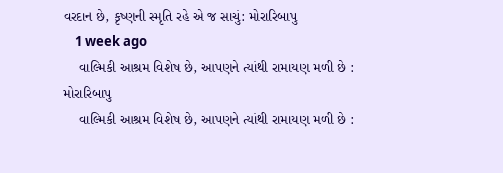વરદાન છે, કૃષ્ણની સ્મૃતિ રહે એ જ સાચું: મોરારિબાપુ
    1 week ago
    વાલ્મિકી આશ્રમ વિશેષ છે, આપણને ત્યાંથી રામાયણ મળી છે : મોરારિબાપુ
    વાલ્મિકી આશ્રમ વિશેષ છે, આપણને ત્યાંથી રામાયણ મળી છે :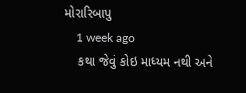મોરારિબાપુ
    1 week ago
    કથા જેવું કોઇ માધ્યમ નથી અને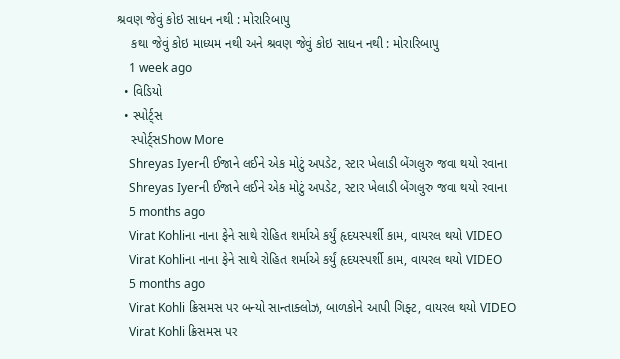શ્રવણ જેવું કોઇ સાધન નથી : મોરારિબાપુ
    કથા જેવું કોઇ માધ્યમ નથી અને શ્રવણ જેવું કોઇ સાધન નથી : મોરારિબાપુ
    1 week ago
  • વિડિયો
  • સ્પોર્ટ્સ
    સ્પોર્ટ્સShow More
    Shreyas Iyerની ઈજાને લઈને એક મોટું અપડેટ, સ્ટાર ખેલાડી બેંગલુરુ જવા થયો રવાના
    Shreyas Iyerની ઈજાને લઈને એક મોટું અપડેટ, સ્ટાર ખેલાડી બેંગલુરુ જવા થયો રવાના
    5 months ago
    Virat Kohliના નાના ફેને સાથે રોહિત શર્માએ કર્યું હૃદયસ્પર્શી કામ, વાયરલ થયો VIDEO
    Virat Kohliના નાના ફેને સાથે રોહિત શર્માએ કર્યું હૃદયસ્પર્શી કામ, વાયરલ થયો VIDEO
    5 months ago
    Virat Kohli ક્રિસમસ પર બન્યો સાન્તાક્લોઝ, બાળકોને આપી ગિફ્ટ, વાયરલ થયો VIDEO
    Virat Kohli ક્રિસમસ પર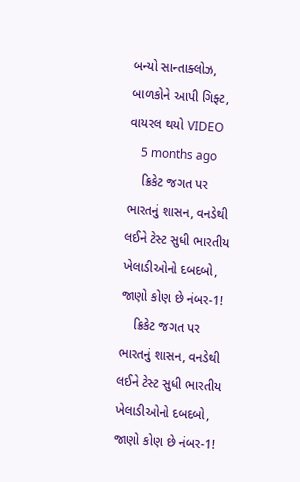બન્યો સાન્તાક્લોઝ, બાળકોને આપી ગિફ્ટ, વાયરલ થયો VIDEO
    5 months ago
    ક્રિકેટ જગત પર ભારતનું શાસન, વનડેથી લઈને ટેસ્ટ સુધી ભારતીય ખેલાડીઓનો દબદબો, જાણો કોણ છે નંબર-1!
    ક્રિકેટ જગત પર ભારતનું શાસન, વનડેથી લઈને ટેસ્ટ સુધી ભારતીય ખેલાડીઓનો દબદબો, જાણો કોણ છે નંબર-1!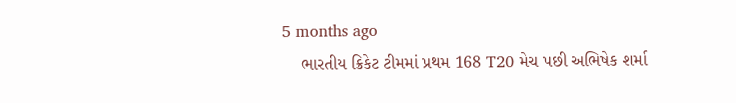5 months ago
    ભારતીય ક્રિકેટ ટીમમાં પ્રથમ 168 T20 મેચ પછી અભિષેક શર્મા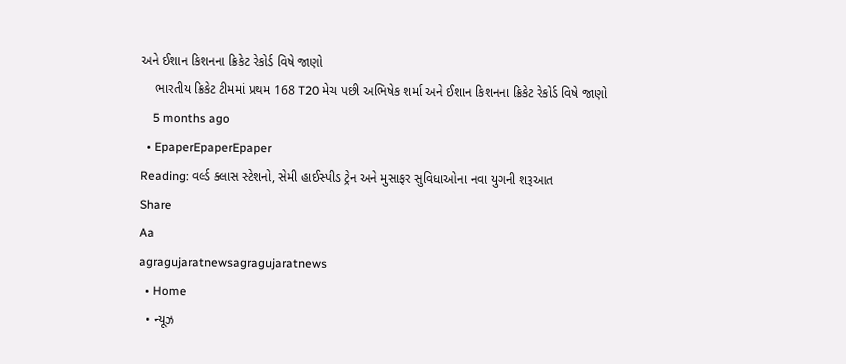અને ઈશાન કિશનના ક્રિકેટ રેકોર્ડ વિષે જાણો
    ભારતીય ક્રિકેટ ટીમમાં પ્રથમ 168 T20 મેચ પછી અભિષેક શર્મા અને ઈશાન કિશનના ક્રિકેટ રેકોર્ડ વિષે જાણો
    5 months ago
  • EpaperEpaperEpaper
Reading: વર્લ્ડ ક્લાસ સ્ટેશનો, સેમી હાઈસ્પીડ ટ્રેન અને મુસાફર સુવિધાઓના નવા યુગની શરૂઆત
Share
Aa
agragujaratnewsagragujaratnews
  • Home
  • ન્યૂઝ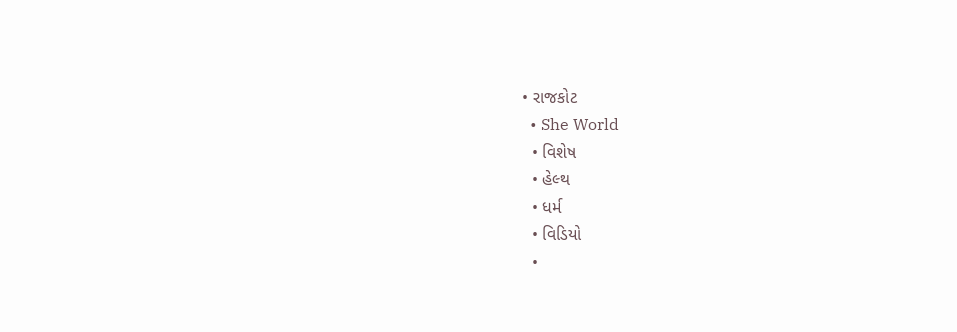• રાજકોટ
  • She World
  • વિશેષ
  • હેલ્થ
  • ધર્મ
  • વિડિયો
  •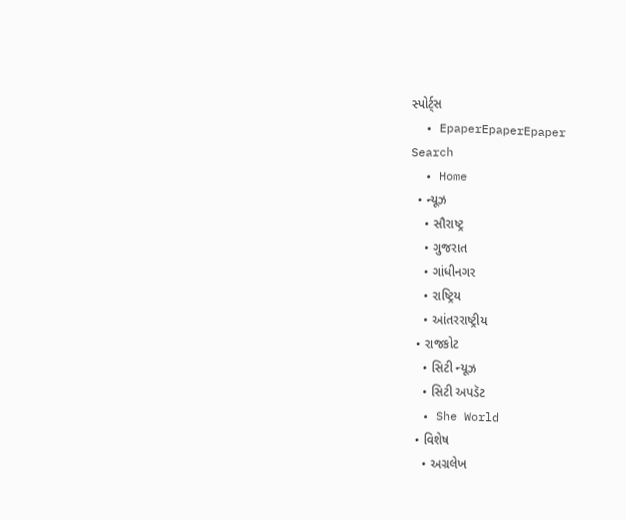સ્પોર્ટ્સ
  • EpaperEpaperEpaper
Search
  • Home
  • ન્યૂઝ
    • સૌરાષ્ટ્ર
    • ગુજરાત
    • ગાંધીનગર
    • રાષ્ટ્રિય
    • આંતરરાષ્ટ્રીય
  • રાજકોટ
    • સિટી ન્યૂઝ
    • સિટી અપડૅટ
  • She World
  • વિશેષ
    • અગ્રલેખ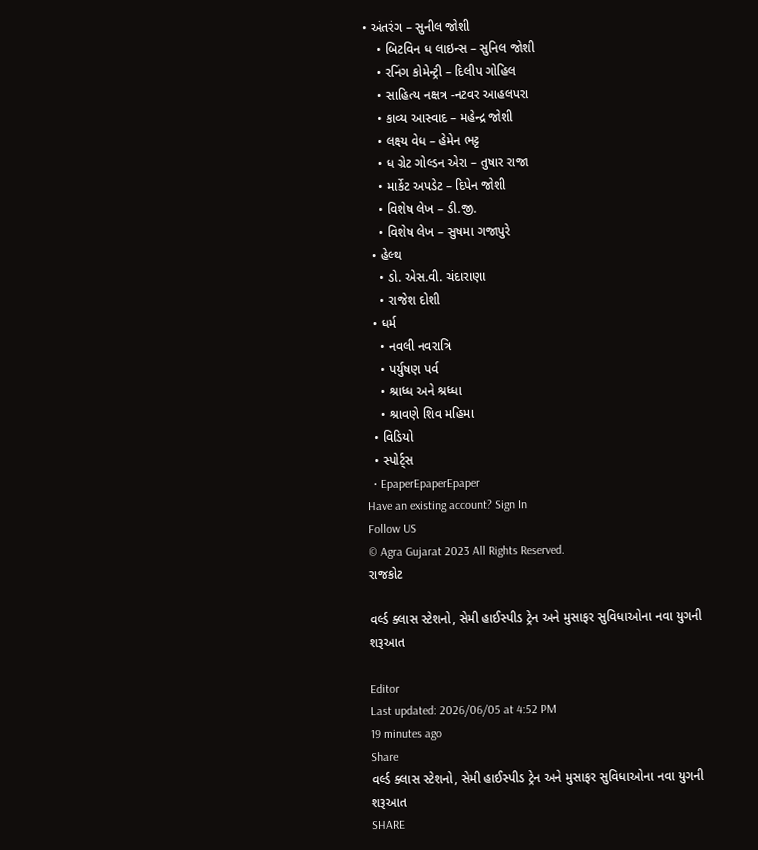• અંતરંગ – સુનીલ જોશી
    • બિટવિન ધ લાઇન્સ – સુનિલ જોશી
    • રનિંગ કોમેન્ટ્રી – દિલીપ ગોહિલ
    • સાહિત્ય નક્ષત્ર -નટવર આહલપરા
    • કાવ્ય આસ્વાદ – મહેન્દ્ર જોશી
    • લક્ષ્ય વેધ – હેમેન ભટ્ટ
    • ધ ગ્રેટ ગોલ્ડન એરા – તુષાર રાજા
    • માર્કેટ અપડેટ – દિપેન જોશી
    • વિશેષ લેખ – ડી.જી.
    • વિશેષ લેખ – સુષમા ગજાપુરે
  • હેલ્થ
    • ડો. એસ.વી. ચંદારાણા
    • રાજેશ દોશી
  • ધર્મ
    • નવલી નવરાત્રિ
    • પર્યુષણ પર્વ
    • શ્રાધ્ધ અને શ્રધ્ધા
    • શ્રાવણે શિવ મહિમા
  • વિડિયો
  • સ્પોર્ટ્સ
  • EpaperEpaperEpaper
Have an existing account? Sign In
Follow US
© Agra Gujarat 2023 All Rights Reserved.
રાજકોટ

વર્લ્ડ ક્લાસ સ્ટેશનો, સેમી હાઈસ્પીડ ટ્રેન અને મુસાફર સુવિધાઓના નવા યુગની શરૂઆત

Editor
Last updated: 2026/06/05 at 4:52 PM
19 minutes ago
Share
વર્લ્ડ ક્લાસ સ્ટેશનો, સેમી હાઈસ્પીડ ટ્રેન અને મુસાફર સુવિધાઓના નવા યુગની શરૂઆત
SHARE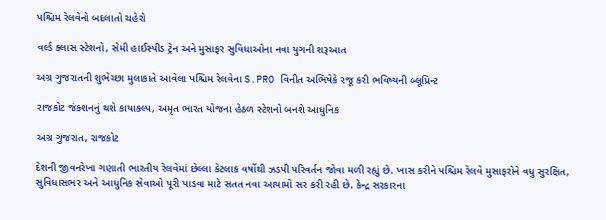પશ્ચિમ રેલવેનો બદલાતો ચહેરો

વર્લ્ડ ક્લાસ સ્ટેશનો, સેમી હાઈસ્પીડ ટ્રેન અને મુસાફર સુવિધાઓના નવા યુગની શરૂઆત

અગ્ર ગુજરાતની શુભેચ્છા મુલાકાતે આવેલા પશ્ચિમ રેલવેના S.PRO વિનીત અભિષેકે રજૂ કરી ભવિષ્યની બ્લૂપ્રિન્ટ

રાજકોટ જંક્શનનું થશે કાયાકલ્પ, અમૃત ભારત યોજના હેઠળ સ્ટેશનો બનશે આધુનિક

અગ્ર ગુજરાત, રાજકોટ

દેશની જીવનરેખા ગણાતી ભારતીય રેલવેમાં છેલ્લા કેટલાક વર્ષોથી ઝડપી પરિવર્તન જોવા મળી રહ્યું છે. ખાસ કરીને પશ્ચિમ રેલવે મુસાફરોને વધુ સુરક્ષિત, સુવિધાસભર અને આધુનિક સેવાઓ પૂરી પાડવા માટે સતત નવા આયામો સર કરી રહી છે. કેન્દ્ર સરકારના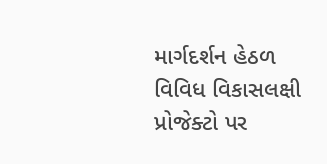માર્ગદર્શન હેઠળ વિવિધ વિકાસલક્ષી પ્રોજેક્ટો પર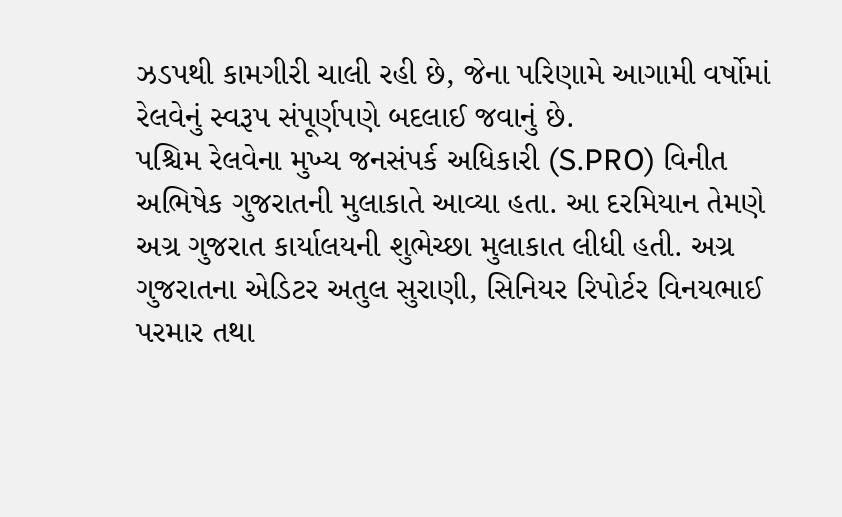ઝડપથી કામગીરી ચાલી રહી છે, જેના પરિણામે આગામી વર્ષોમાં રેલવેનું સ્વરૂપ સંપૂર્ણપણે બદલાઈ જવાનું છે.
પશ્ચિમ રેલવેના મુખ્ય જનસંપર્ક અધિકારી (S.PRO) વિનીત અભિષેક ગુજરાતની મુલાકાતે આવ્યા હતા. આ દરમિયાન તેમણે અગ્ર ગુજરાત કાર્યાલયની શુભેચ્છા મુલાકાત લીધી હતી. અગ્ર ગુજરાતના એડિટર અતુલ સુરાણી, સિનિયર રિપોર્ટર વિનયભાઈ પરમાર તથા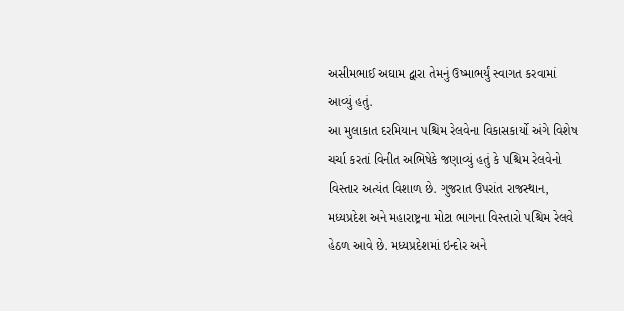અસીમભાઈ અઘામ દ્વારા તેમનું ઉષ્માભર્યું સ્વાગત કરવામાં આવ્યું હતું.
આ મુલાકાત દરમિયાન પશ્ચિમ રેલવેના વિકાસકાર્યો અંગે વિશેષ ચર્ચા કરતાં વિનીત અભિષેકે જણાવ્યું હતું કે પશ્ચિમ રેલવેનો વિસ્તાર અત્યંત વિશાળ છે. ગુજરાત ઉપરાંત રાજસ્થાન, મધ્યપ્રદેશ અને મહારાષ્ટ્રના મોટા ભાગના વિસ્તારો પશ્ચિમ રેલવે હેઠળ આવે છે. મધ્યપ્રદેશમાં ઇન્દોર અને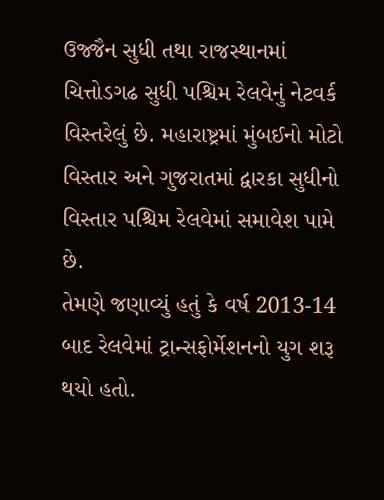ઉજ્જૈન સુધી તથા રાજસ્થાનમાં ચિત્તોડગઢ સુધી પશ્ચિમ રેલવેનું નેટવર્ક વિસ્તરેલું છે. મહારાષ્ટ્રમાં મુંબઈનો મોટો વિસ્તાર અને ગુજરાતમાં દ્વારકા સુધીનો વિસ્તાર પશ્ચિમ રેલવેમાં સમાવેશ પામે છે.
તેમણે જણાવ્યું હતું કે વર્ષ 2013-14 બાદ રેલવેમાં ટ્રાન્સફોર્મેશનનો યુગ શરૂ થયો હતો.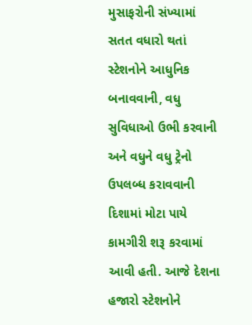મુસાફરોની સંખ્યામાં સતત વધારો થતાં સ્ટેશનોને આધુનિક બનાવવાની, વધુ સુવિધાઓ ઉભી કરવાની અને વધુને વધુ ટ્રેનો ઉપલબ્ધ કરાવવાની દિશામાં મોટા પાયે કામગીરી શરૂ કરવામાં આવી હતી. આજે દેશના હજારો સ્ટેશનોને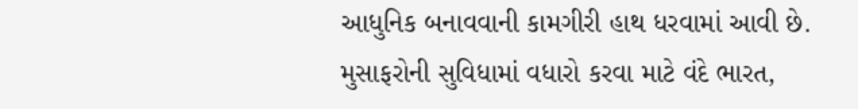આધુનિક બનાવવાની કામગીરી હાથ ધરવામાં આવી છે.
મુસાફરોની સુવિધામાં વધારો કરવા માટે વંદે ભારત,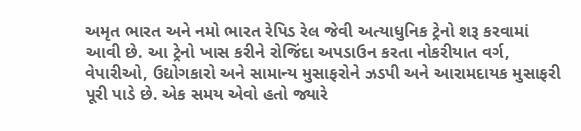અમૃત ભારત અને નમો ભારત રેપિડ રેલ જેવી અત્યાધુનિક ટ્રેનો શરૂ કરવામાં આવી છે. આ ટ્રેનો ખાસ કરીને રોજિંદા અપડાઉન કરતા નોકરીયાત વર્ગ, વેપારીઓ, ઉદ્યોગકારો અને સામાન્ય મુસાફરોને ઝડપી અને આરામદાયક મુસાફરી પૂરી પાડે છે. એક સમય એવો હતો જ્યારે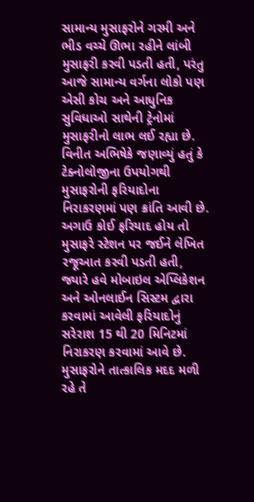સામાન્ય મુસાફરોને ગરમી અને ભીડ વચ્ચે ઊભા રહીને લાંબી મુસાફરી કરવી પડતી હતી, પરંતુ આજે સામાન્ય વર્ગના લોકો પણ એસી કોચ અને આધુનિક સુવિધાઓ સાથેની ટ્રેનોમાં મુસાફરીનો લાભ લઈ રહ્યા છે.
વિનીત અભિષેકે જણાવ્યું હતું કે ટેક્નોલોજીના ઉપયોગથી મુસાફરોની ફરિયાદોના નિરાકરણમાં પણ ક્રાંતિ આવી છે. અગાઉ કોઈ ફરિયાદ હોય તો મુસાફરે સ્ટેશન પર જઈને લેખિત રજૂઆત કરવી પડતી હતી, જ્યારે હવે મોબાઇલ એપ્લિકેશન અને ઓનલાઈન સિસ્ટમ દ્વારા કરવામાં આવેલી ફરિયાદોનું સરેરાશ 15 થી 20 મિનિટમાં નિરાકરણ કરવામાં આવે છે. મુસાફરોને તાત્કાલિક મદદ મળી રહે તે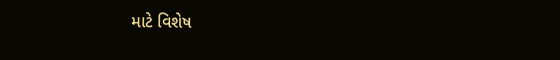માટે વિશેષ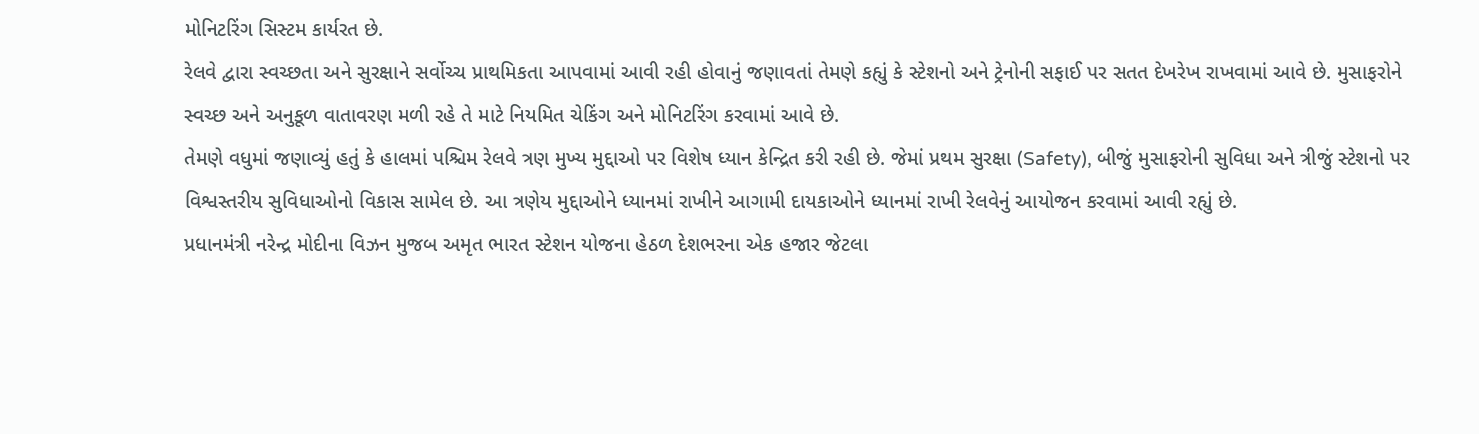મોનિટરિંગ સિસ્ટમ કાર્યરત છે.
રેલવે દ્વારા સ્વચ્છતા અને સુરક્ષાને સર્વોચ્ચ પ્રાથમિકતા આપવામાં આવી રહી હોવાનું જણાવતાં તેમણે કહ્યું કે સ્ટેશનો અને ટ્રેનોની સફાઈ પર સતત દેખરેખ રાખવામાં આવે છે. મુસાફરોને સ્વચ્છ અને અનુકૂળ વાતાવરણ મળી રહે તે માટે નિયમિત ચેકિંગ અને મોનિટરિંગ કરવામાં આવે છે.
તેમણે વધુમાં જણાવ્યું હતું કે હાલમાં પશ્ચિમ રેલવે ત્રણ મુખ્ય મુદ્દાઓ પર વિશેષ ધ્યાન કેન્દ્રિત કરી રહી છે. જેમાં પ્રથમ સુરક્ષા (Safety), બીજું મુસાફરોની સુવિધા અને ત્રીજું સ્ટેશનો પર વિશ્વસ્તરીય સુવિધાઓનો વિકાસ સામેલ છે. આ ત્રણેય મુદ્દાઓને ધ્યાનમાં રાખીને આગામી દાયકાઓને ધ્યાનમાં રાખી રેલવેનું આયોજન કરવામાં આવી રહ્યું છે.
પ્રધાનમંત્રી નરેન્દ્ર મોદીના વિઝન મુજબ અમૃત ભારત સ્ટેશન યોજના હેઠળ દેશભરના એક હજાર જેટલા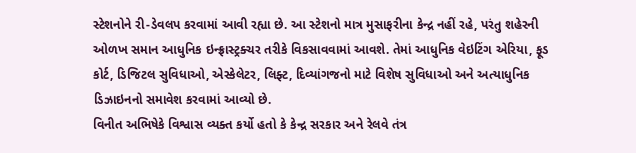સ્ટેશનોને રી-ડેવલપ કરવામાં આવી રહ્યા છે. આ સ્ટેશનો માત્ર મુસાફરીના કેન્દ્ર નહીં રહે, પરંતુ શહેરની ઓળખ સમાન આધુનિક ઇન્ફ્રાસ્ટ્રક્ચર તરીકે વિકસાવવામાં આવશે. તેમાં આધુનિક વેઇટિંગ એરિયા, ફૂડ કોર્ટ, ડિજિટલ સુવિધાઓ, એસ્કેલેટર, લિફ્ટ, દિવ્યાંગજનો માટે વિશેષ સુવિધાઓ અને અત્યાધુનિક ડિઝાઇનનો સમાવેશ કરવામાં આવ્યો છે.
વિનીત અભિષેકે વિશ્વાસ વ્યક્ત કર્યો હતો કે કેન્દ્ર સરકાર અને રેલવે તંત્ર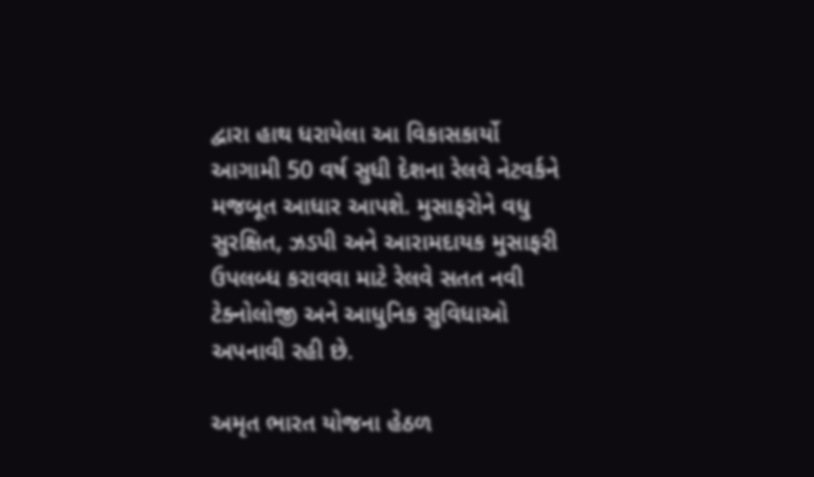દ્વારા હાથ ધરાયેલા આ વિકાસકાર્યો આગામી 50 વર્ષ સુધી દેશના રેલવે નેટવર્કને મજબૂત આધાર આપશે. મુસાફરોને વધુ સુરક્ષિત, ઝડપી અને આરામદાયક મુસાફરી ઉપલબ્ધ કરાવવા માટે રેલવે સતત નવી ટેક્નોલોજી અને આધુનિક સુવિધાઓ અપનાવી રહી છે.

અમૃત ભારત યોજના હેઠળ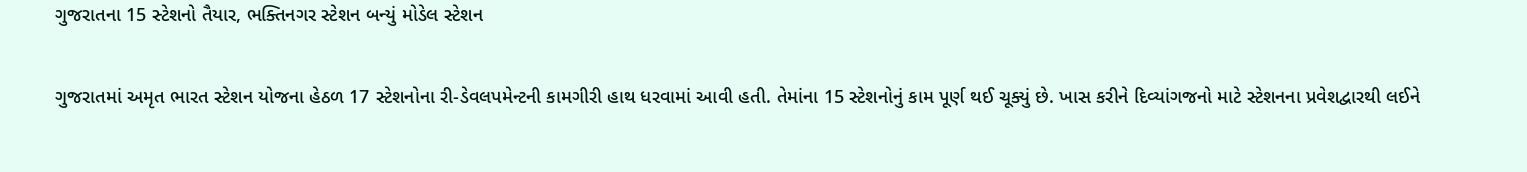ગુજરાતના 15 સ્ટેશનો તૈયાર, ભક્તિનગર સ્ટેશન બન્યું મોડેલ સ્ટેશન

ગુજરાતમાં અમૃત ભારત સ્ટેશન યોજના હેઠળ 17 સ્ટેશનોના રી-ડેવલપમેન્ટની કામગીરી હાથ ધરવામાં આવી હતી. તેમાંના 15 સ્ટેશનોનું કામ પૂર્ણ થઈ ચૂક્યું છે. ખાસ કરીને દિવ્યાંગજનો માટે સ્ટેશનના પ્રવેશદ્વારથી લઈને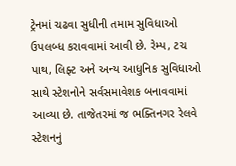ટ્રેનમાં ચઢવા સુધીની તમામ સુવિધાઓ ઉપલબ્ધ કરાવવામાં આવી છે. રેમ્પ, ટચ પાથ, લિફ્ટ અને અન્ય આધુનિક સુવિધાઓ સાથે સ્ટેશનોને સર્વસમાવેશક બનાવવામાં આવ્યા છે. તાજેતરમાં જ ભક્તિનગર રેલવે સ્ટેશનનું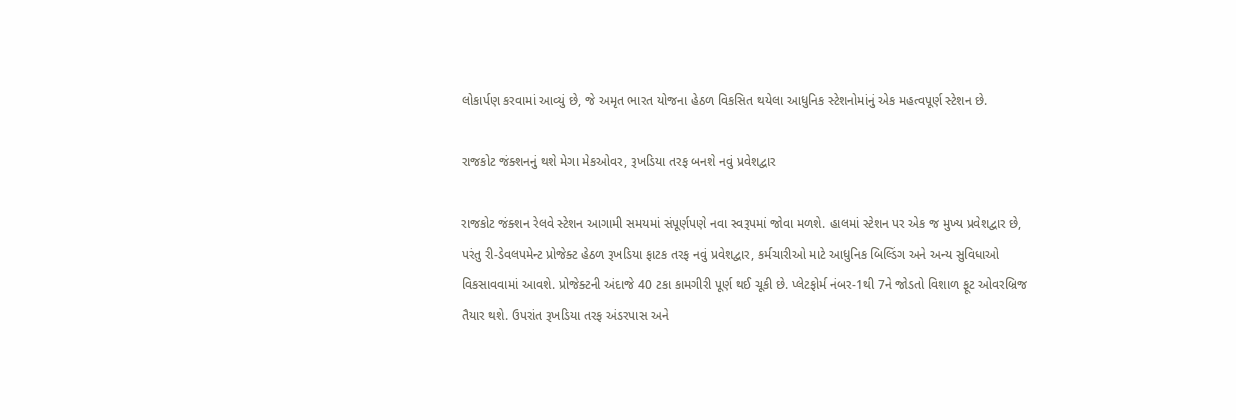લોકાર્પણ કરવામાં આવ્યું છે, જે અમૃત ભારત યોજના હેઠળ વિકસિત થયેલા આધુનિક સ્ટેશનોમાંનું એક મહત્વપૂર્ણ સ્ટેશન છે.

રાજકોટ જંક્શનનું થશે મેગા મેકઓવર, રૂખડિયા તરફ બનશે નવું પ્રવેશદ્વાર

રાજકોટ જંક્શન રેલવે સ્ટેશન આગામી સમયમાં સંપૂર્ણપણે નવા સ્વરૂપમાં જોવા મળશે. હાલમાં સ્ટેશન પર એક જ મુખ્ય પ્રવેશદ્વાર છે, પરંતુ રી-ડેવલપમેન્ટ પ્રોજેક્ટ હેઠળ રૂખડિયા ફાટક તરફ નવું પ્રવેશદ્વાર, કર્મચારીઓ માટે આધુનિક બિલ્ડિંગ અને અન્ય સુવિધાઓ વિકસાવવામાં આવશે. પ્રોજેક્ટની અંદાજે 40 ટકા કામગીરી પૂર્ણ થઈ ચૂકી છે. પ્લેટફોર્મ નંબર-1થી 7ને જોડતો વિશાળ ફૂટ ઓવરબ્રિજ તૈયાર થશે. ઉપરાંત રૂખડિયા તરફ અંડરપાસ અને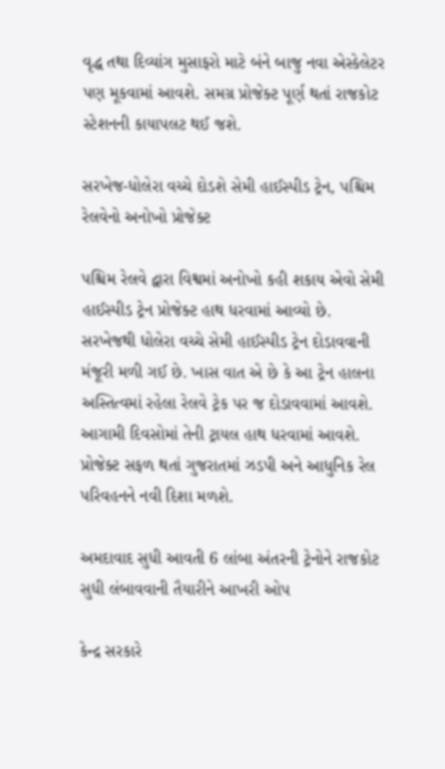વૃદ્ધ તથા દિવ્યાંગ મુસાફરો માટે બંને બાજુ નવા એસ્કેલેટર પણ મૂકવામાં આવશે. સમગ્ર પ્રોજેક્ટ પૂર્ણ થતાં રાજકોટ સ્ટેશનની કાયાપલટ થઈ જશે.

સરખેજ-ધોલેરા વચ્ચે દોડશે સેમી હાઈસ્પીડ ટ્રેન, પશ્ચિમ રેલવેનો અનોખો પ્રોજેક્ટ

પશ્ચિમ રેલવે દ્વારા વિશ્વમાં અનોખો કહી શકાય એવો સેમી હાઈસ્પીડ ટ્રેન પ્રોજેક્ટ હાથ ધરવામાં આવ્યો છે. સરખેજથી ધોલેરા વચ્ચે સેમી હાઈસ્પીડ ટ્રેન દોડાવવાની મંજૂરી મળી ગઈ છે. ખાસ વાત એ છે કે આ ટ્રેન હાલના અસ્તિત્વમાં રહેલા રેલવે ટ્રેક પર જ દોડાવવામાં આવશે. આગામી દિવસોમાં તેની ટ્રાયલ હાથ ધરવામાં આવશે. પ્રોજેક્ટ સફળ થતાં ગુજરાતમાં ઝડપી અને આધુનિક રેલ પરિવહનને નવી દિશા મળશે.

અમદાવાદ સુધી આવતી 6 લાંબા અંતરની ટ્રેનોને રાજકોટ સુધી લંબાવવાની તૈયારીને આખરી ઓપ

કેન્દ્ર સરકારે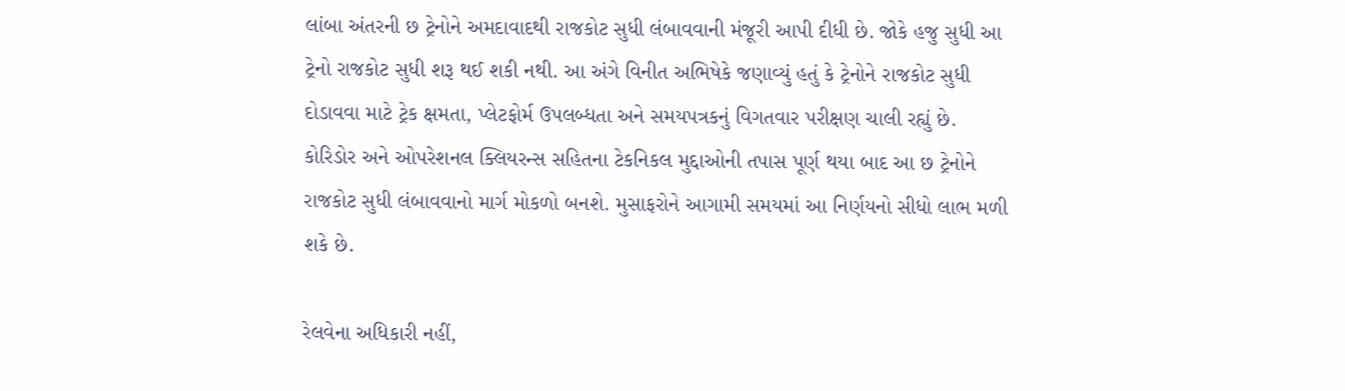લાંબા અંતરની છ ટ્રેનોને અમદાવાદથી રાજકોટ સુધી લંબાવવાની મંજૂરી આપી દીધી છે. જોકે હજુ સુધી આ ટ્રેનો રાજકોટ સુધી શરૂ થઈ શકી નથી. આ અંગે વિનીત અભિષેકે જણાવ્યું હતું કે ટ્રેનોને રાજકોટ સુધી દોડાવવા માટે ટ્રેક ક્ષમતા, પ્લેટફોર્મ ઉપલબ્ધતા અને સમયપત્રકનું વિગતવાર પરીક્ષણ ચાલી રહ્યું છે. કોરિડોર અને ઓપરેશનલ ક્લિયરન્સ સહિતના ટેકનિકલ મુદ્દાઓની તપાસ પૂર્ણ થયા બાદ આ છ ટ્રેનોને રાજકોટ સુધી લંબાવવાનો માર્ગ મોકળો બનશે. મુસાફરોને આગામી સમયમાં આ નિર્ણયનો સીધો લાભ મળી શકે છે.

રેલવેના અધિકારી નહીં,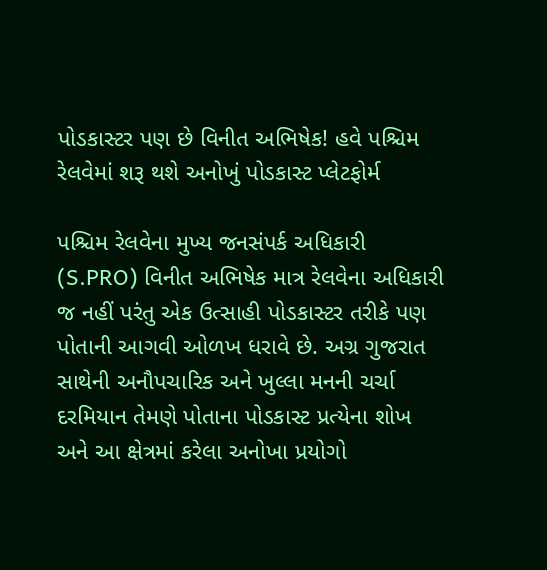પોડકાસ્ટર પણ છે વિનીત અભિષેક! હવે પશ્ચિમ રેલવેમાં શરૂ થશે અનોખું પોડકાસ્ટ પ્લેટફોર્મ

પશ્ચિમ રેલવેના મુખ્ય જનસંપર્ક અધિકારી (S.PRO) વિનીત અભિષેક માત્ર રેલવેના અધિકારી જ નહીં પરંતુ એક ઉત્સાહી પોડકાસ્ટર તરીકે પણ પોતાની આગવી ઓળખ ધરાવે છે. અગ્ર ગુજરાત સાથેની અનૌપચારિક અને ખુલ્લા મનની ચર્ચા દરમિયાન તેમણે પોતાના પોડકાસ્ટ પ્રત્યેના શોખ અને આ ક્ષેત્રમાં કરેલા અનોખા પ્રયોગો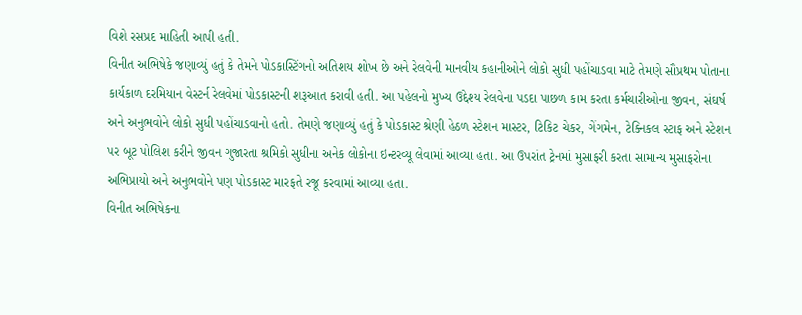વિશે રસપ્રદ માહિતી આપી હતી.
વિનીત અભિષેકે જણાવ્યું હતું કે તેમને પોડકાસ્ટિંગનો અતિશય શોખ છે અને રેલવેની માનવીય કહાનીઓને લોકો સુધી પહોંચાડવા માટે તેમણે સૌપ્રથમ પોતાના કાર્યકાળ દરમિયાન વેસ્ટર્ન રેલવેમાં પોડકાસ્ટની શરૂઆત કરાવી હતી. આ પહેલનો મુખ્ય ઉદ્દેશ્ય રેલવેના પડદા પાછળ કામ કરતા કર્મચારીઓના જીવન, સંઘર્ષ અને અનુભવોને લોકો સુધી પહોંચાડવાનો હતો. તેમણે જણાવ્યું હતું કે પોડકાસ્ટ શ્રેણી હેઠળ સ્ટેશન માસ્ટર, ટિકિટ ચેકર, ગેંગમેન, ટેક્નિકલ સ્ટાફ અને સ્ટેશન પર બૂટ પોલિશ કરીને જીવન ગુજારતા શ્રમિકો સુધીના અનેક લોકોના ઇન્ટરવ્યૂ લેવામાં આવ્યા હતા. આ ઉપરાંત ટ્રેનમાં મુસાફરી કરતા સામાન્ય મુસાફરોના અભિપ્રાયો અને અનુભવોને પણ પોડકાસ્ટ મારફતે રજૂ કરવામાં આવ્યા હતા.
વિનીત અભિષેકના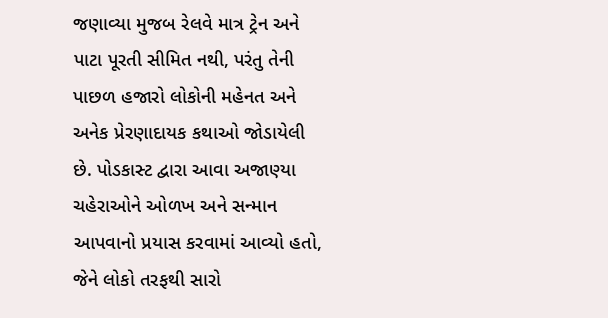જણાવ્યા મુજબ રેલવે માત્ર ટ્રેન અને પાટા પૂરતી સીમિત નથી, પરંતુ તેની પાછળ હજારો લોકોની મહેનત અને અનેક પ્રેરણાદાયક કથાઓ જોડાયેલી છે. પોડકાસ્ટ દ્વારા આવા અજાણ્યા ચહેરાઓને ઓળખ અને સન્માન આપવાનો પ્રયાસ કરવામાં આવ્યો હતો, જેને લોકો તરફથી સારો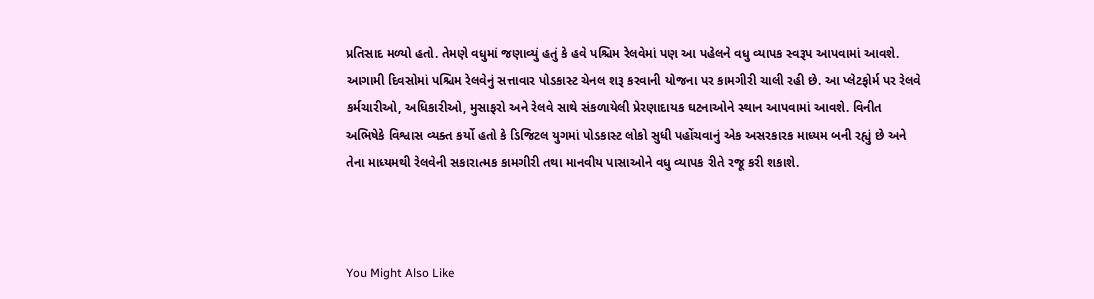પ્રતિસાદ મળ્યો હતો. તેમણે વધુમાં જણાવ્યું હતું કે હવે પશ્ચિમ રેલવેમાં પણ આ પહેલને વધુ વ્યાપક સ્વરૂપ આપવામાં આવશે. આગામી દિવસોમાં પશ્ચિમ રેલવેનું સત્તાવાર પોડકાસ્ટ ચેનલ શરૂ કરવાની યોજના પર કામગીરી ચાલી રહી છે. આ પ્લેટફોર્મ પર રેલવે કર્મચારીઓ, અધિકારીઓ, મુસાફરો અને રેલવે સાથે સંકળાયેલી પ્રેરણાદાયક ઘટનાઓને સ્થાન આપવામાં આવશે. વિનીત અભિષેકે વિશ્વાસ વ્યક્ત કર્યો હતો કે ડિજિટલ યુગમાં પોડકાસ્ટ લોકો સુધી પહોંચવાનું એક અસરકારક માધ્યમ બની રહ્યું છે અને તેના માધ્યમથી રેલવેની સકારાત્મક કામગીરી તથા માનવીય પાસાઓને વધુ વ્યાપક રીતે રજૂ કરી શકાશે.



You Might Also Like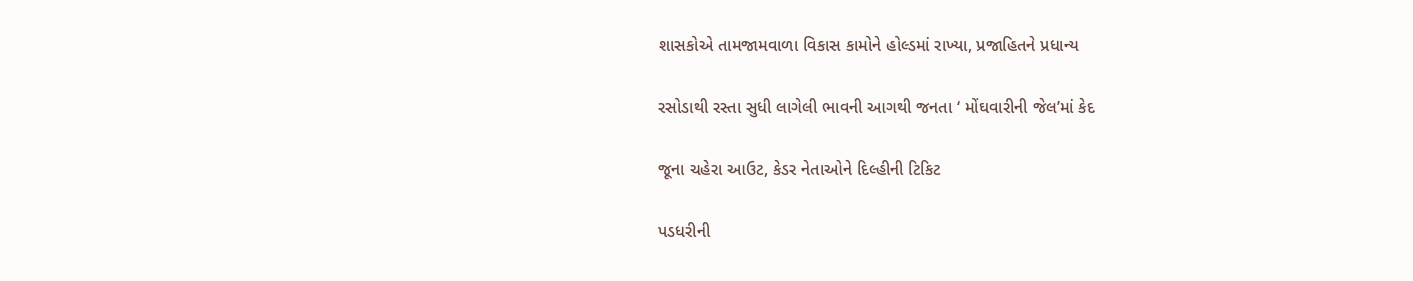શાસકોએ તામજામવાળા વિકાસ કામોને હોલ્ડમાં રાખ્યા, પ્રજાહિતને પ્રધાન્ય

રસોડાથી રસ્તા સુધી લાગેલી ભાવની આગથી જનતા ‘ મોંઘવારીની જેલ’માં કેદ

જૂના ચહેરા આઉટ, કેડર નેતાઓને દિલ્હીની ટિકિટ

પડધરીની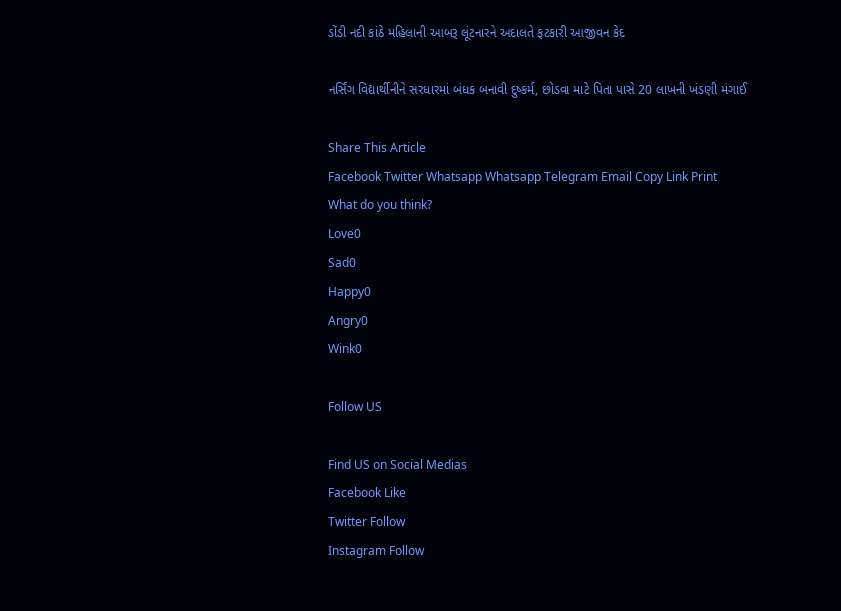ડોંડી નદી કાંઠે મહિલાની આબરૂ લૂંટનારને અદાલતે ફટકારી આજીવન કેદ

નર્સિંગ વિદ્યાર્થીનીને સરધારમાં બંધક બનાવી દુષ્કર્મ, છોડવા માટે પિતા પાસે 20 લાખની ખંડણી મંગાઈ

Share This Article
Facebook Twitter Whatsapp Whatsapp Telegram Email Copy Link Print
What do you think?
Love0
Sad0
Happy0
Angry0
Wink0

Follow US

Find US on Social Medias
Facebook Like
Twitter Follow
Instagram Follow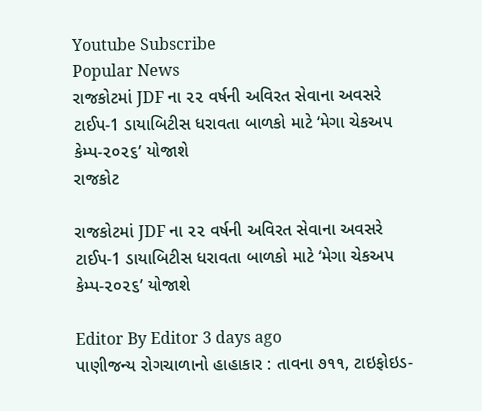Youtube Subscribe
Popular News
રાજકોટમાં JDF ના ૨૨ વર્ષની અવિરત સેવાના અવસરે ટાઈપ-1 ડાયાબિટીસ ધરાવતા બાળકો માટે ‘મેગા ચેકઅપ કેમ્પ-૨૦૨૬’ યોજાશે
રાજકોટ

રાજકોટમાં JDF ના ૨૨ વર્ષની અવિરત સેવાના અવસરે ટાઈપ-1 ડાયાબિટીસ ધરાવતા બાળકો માટે ‘મેગા ચેકઅપ કેમ્પ-૨૦૨૬’ યોજાશે

Editor By Editor 3 days ago
પાણીજન્ય રોગચાળાનો હાહાકાર : તાવના ૭૧૧, ટાઇફોઇડ-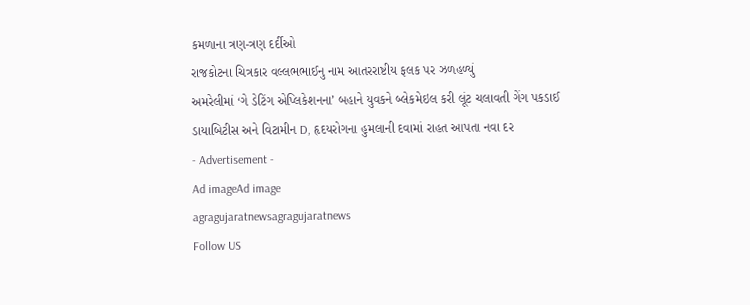કમળાના ત્રણ-ત્રણ દર્દીઓ
રાજકોટના ચિત્રકાર વલ્લભભાઈનુ નામ આતરરાષ્ટીય ફલક પર ઝળહળ્યું
અમરેલીમાં ‘ગે ડેટિંગ એપ્લિકેશનના’ બહાને યુવકને બ્લેકમેઇલ કરી લૂંટ ચલાવતી ગેંગ પકડાઈ
ડાયાબિટીસ અને વિટામીન D, હૃદયરોગના હુમલાની દવામાં રાહત આપતા નવા દર
- Advertisement -
Ad imageAd image
agragujaratnewsagragujaratnews
Follow US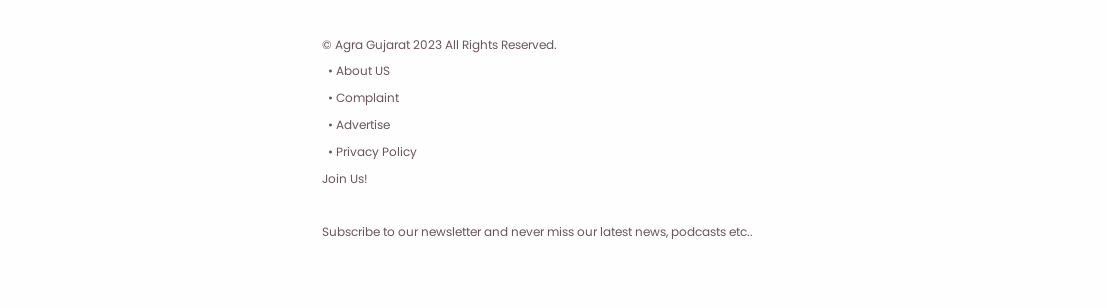© Agra Gujarat 2023 All Rights Reserved.
  • About US
  • Complaint
  • Advertise
  • Privacy Policy
Join Us!

Subscribe to our newsletter and never miss our latest news, podcasts etc..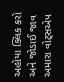અહોયા ક્લિક કરો અને જોડાઈ જાવ અમારા વોટ્સએપ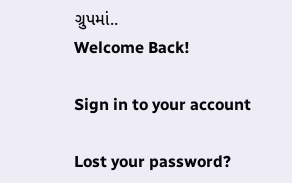ગ્રુપમાં..
Welcome Back!

Sign in to your account

Lost your password?